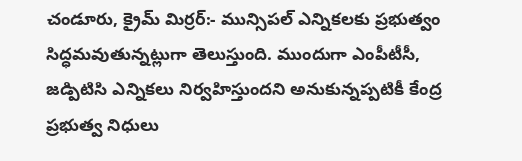చండూరు, క్రైమ్ మిర్రర్:- మున్సిపల్ ఎన్నికలకు ప్రభుత్వం సిద్ధమవుతున్నట్లుగా తెలుస్తుంది. ముందుగా ఎంపీటీసీ, జడ్పిటిసి ఎన్నికలు నిర్వహిస్తుందని అనుకున్నప్పటికీ కేంద్ర ప్రభుత్వ నిధులు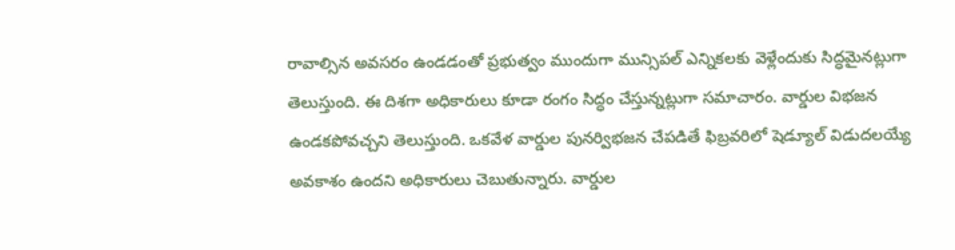రావాల్సిన అవసరం ఉండడంతో ప్రభుత్వం ముందుగా మున్సిపల్ ఎన్నికలకు వెళ్లేందుకు సిద్ధమైనట్లుగా తెలుస్తుంది. ఈ దిశగా అధికారులు కూడా రంగం సిద్ధం చేస్తున్నట్లుగా సమాచారం. వార్డుల విభజన ఉండకపోవచ్చని తెలుస్తుంది. ఒకవేళ వార్డుల పునర్విభజన చేపడితే ఫిబ్రవరిలో షెడ్యూల్ విడుదలయ్యే అవకాశం ఉందని అధికారులు చెబుతున్నారు. వార్డుల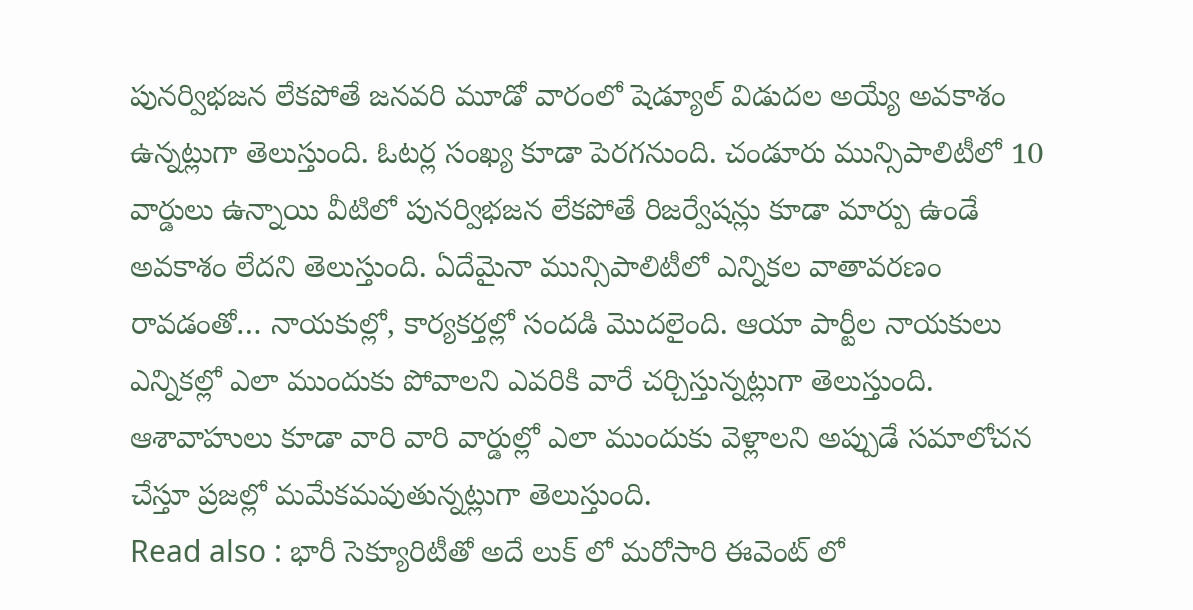పునర్విభజన లేకపోతే జనవరి మూడో వారంలో షెడ్యూల్ విడుదల అయ్యే అవకాశం ఉన్నట్లుగా తెలుస్తుంది. ఓటర్ల సంఖ్య కూడా పెరగనుంది. చండూరు మున్సిపాలిటీలో 10 వార్డులు ఉన్నాయి వీటిలో పునర్విభజన లేకపోతే రిజర్వేషన్లు కూడా మార్పు ఉండే అవకాశం లేదని తెలుస్తుంది. ఏదేమైనా మున్సిపాలిటీలో ఎన్నికల వాతావరణం రావడంతో… నాయకుల్లో, కార్యకర్తల్లో సందడి మొదలైంది. ఆయా పార్టీల నాయకులు ఎన్నికల్లో ఎలా ముందుకు పోవాలని ఎవరికి వారే చర్చిస్తున్నట్లుగా తెలుస్తుంది. ఆశావాహులు కూడా వారి వారి వార్డుల్లో ఎలా ముందుకు వెళ్లాలని అప్పుడే సమాలోచన చేస్తూ ప్రజల్లో మమేకమవుతున్నట్లుగా తెలుస్తుంది.
Read also : భారీ సెక్యూరిటీతో అదే లుక్ లో మరోసారి ఈవెంట్ లో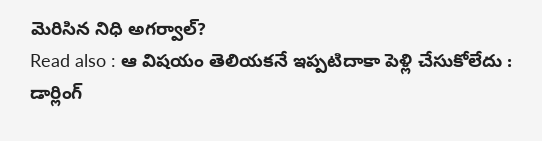మెరిసిన నిధి అగర్వాల్?
Read also : ఆ విషయం తెలియకనే ఇప్పటిదాకా పెళ్లి చేసుకోలేదు : డార్లింగ్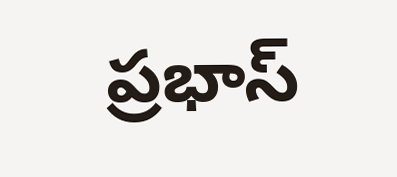ప్రభాస్